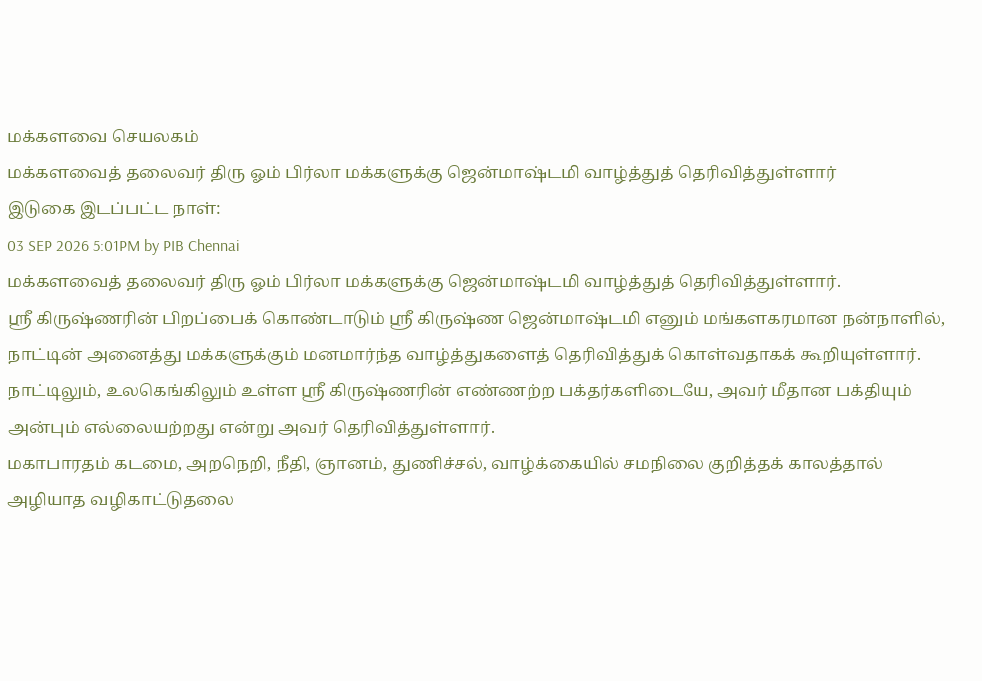மக்களவை செயலகம்
மக்களவைத் தலைவர் திரு ஓம் பிர்லா மக்களுக்கு ஜென்மாஷ்டமி வாழ்த்துத் தெரிவித்துள்ளார்
இடுகை இடப்பட்ட நாள்:
03 SEP 2026 5:01PM by PIB Chennai
மக்களவைத் தலைவர் திரு ஓம் பிர்லா மக்களுக்கு ஜென்மாஷ்டமி வாழ்த்துத் தெரிவித்துள்ளார்.
ஸ்ரீ கிருஷ்ணரின் பிறப்பைக் கொண்டாடும் ஸ்ரீ கிருஷ்ண ஜென்மாஷ்டமி எனும் மங்களகரமான நன்நாளில், நாட்டின் அனைத்து மக்களுக்கும் மனமார்ந்த வாழ்த்துகளைத் தெரிவித்துக் கொள்வதாகக் கூறியுள்ளார்.
நாட்டிலும், உலகெங்கிலும் உள்ள ஸ்ரீ கிருஷ்ணரின் எண்ணற்ற பக்தர்களிடையே, அவர் மீதான பக்தியும் அன்பும் எல்லையற்றது என்று அவர் தெரிவித்துள்ளார்.
மகாபாரதம் கடமை, அறநெறி, நீதி, ஞானம், துணிச்சல், வாழ்க்கையில் சமநிலை குறித்தக் காலத்தால் அழியாத வழிகாட்டுதலை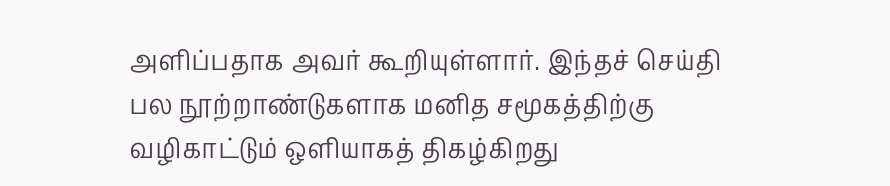அளிப்பதாக அவர் கூறியுள்ளார். இந்தச் செய்தி பல நூற்றாண்டுகளாக மனித சமூகத்திற்கு வழிகாட்டும் ஒளியாகத் திகழ்கிறது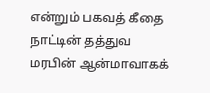என்றும் பகவத் கீதை நாட்டின் தத்துவ மரபின் ஆன்மாவாகக்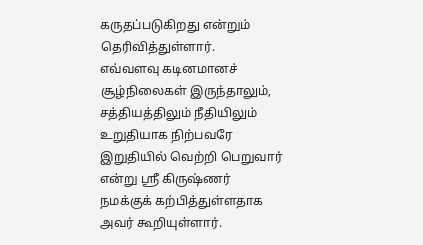கருதப்படுகிறது என்றும் தெரிவித்துள்ளார்.
எவ்வளவு கடினமானச் சூழ்நிலைகள் இருந்தாலும், சத்தியத்திலும் நீதியிலும் உறுதியாக நிற்பவரே இறுதியில் வெற்றி பெறுவார் என்று ஸ்ரீ கிருஷ்ணர் நமக்குக் கற்பித்துள்ளதாக அவர் கூறியுள்ளார்.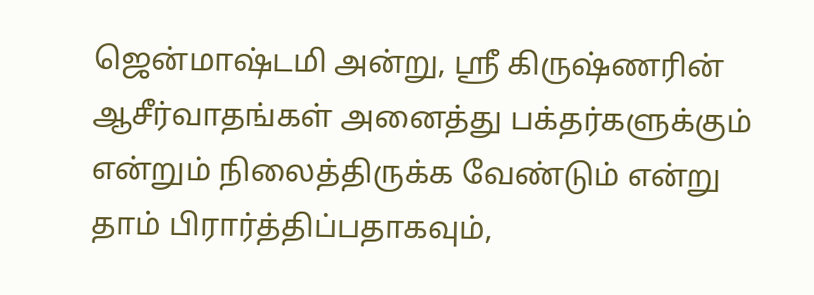ஜென்மாஷ்டமி அன்று, ஸ்ரீ கிருஷ்ணரின் ஆசீர்வாதங்கள் அனைத்து பக்தர்களுக்கும் என்றும் நிலைத்திருக்க வேண்டும் என்று தாம் பிரார்த்திப்பதாகவும்,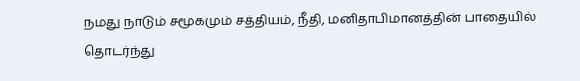நமது நாடும் சமூகமும் சத்தியம், நீதி, மனிதாபிமானத்தின் பாதையில் தொடர்ந்து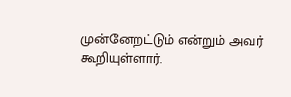முன்னேறட்டும் என்றும் அவர் கூறியுள்ளார்.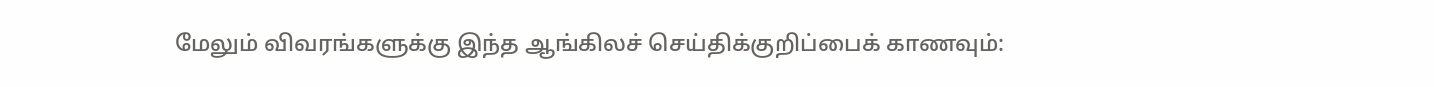மேலும் விவரங்களுக்கு இந்த ஆங்கிலச் செய்திக்குறிப்பைக் காணவும்: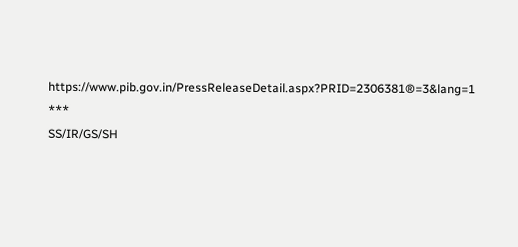https://www.pib.gov.in/PressReleaseDetail.aspx?PRID=2306381®=3&lang=1
***
SS/IR/GS/SH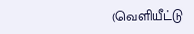(வெளியீட்டு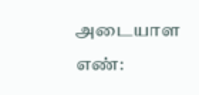அடையாள எண்: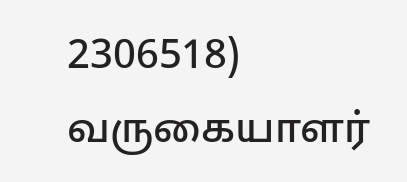2306518)
வருகையாளர்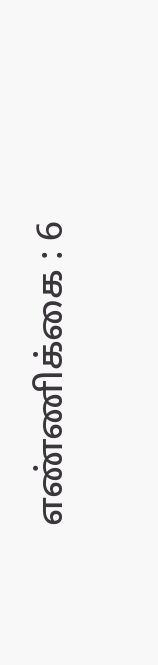எண்ணிக்கை : 6